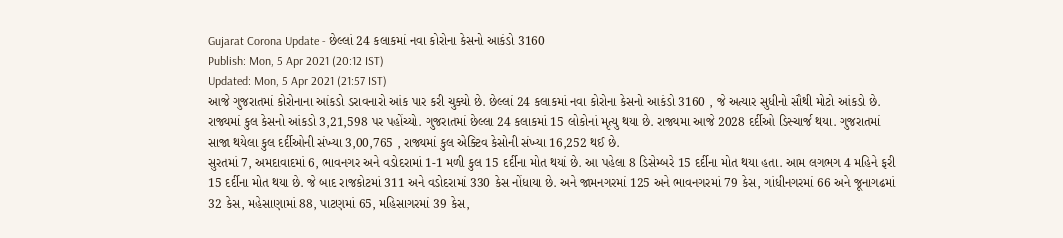Gujarat Corona Update - છેલ્લાં 24 કલાકમાં નવા કોરોના કેસનો આકંડો 3160
Publish: Mon, 5 Apr 2021 (20:12 IST)
Updated: Mon, 5 Apr 2021 (21:57 IST)
આજે ગુજરાતમાં કોરોનાના આંકડો ડરાવનારો આંક પાર કરી ચુક્યો છે. છેલ્લાં 24 કલાકમાં નવા કોરોના કેસનો આકંડો 3160 , જે અત્યાર સુધીનો સૌથી મોટો આંકડો છે. રાજ્યમાં કુલ કેસનો આંકડો 3,21,598 પર પહોંચ્યો. ગુજરાતમાં છેલ્લા 24 કલાકમાં 15 લોકોનાં મૃત્યુ થયા છે. રાજ્યમા આજે 2028 દર્દીઓ ડિસ્ચાર્જ થયા. ગુજરાતમાં સાજા થયેલા કુલ દર્દીઓની સંખ્યા 3,00,765 , રાજ્યમાં કુલ એક્ટિવ કેસોની સંખ્યા 16,252 થઈ છે.
સુરતમાં 7, અમદાવાદમાં 6, ભાવનગર અને વડોદરામાં 1-1 મળી કુલ 15 દર્દીના મોત થયાં છે. આ પહેલા 8 ડિસેમ્બરે 15 દર્દીના મોત થયા હતા. આમ લગભગ 4 મહિને ફરી 15 દર્દીના મોત થયા છે. જે બાદ રાજકોટમાં 311 અને વડોદરામાં 330 કેસ નોંધાયા છે. અને જામનગરમાં 125 અને ભાવનગરમાં 79 કેસ, ગાંધીનગરમાં 66 અને જૂનાગઢમાં 32 કેસ, મહેસાણામાં 88, પાટણમાં 65, મહિસાગરમાં 39 કેસ,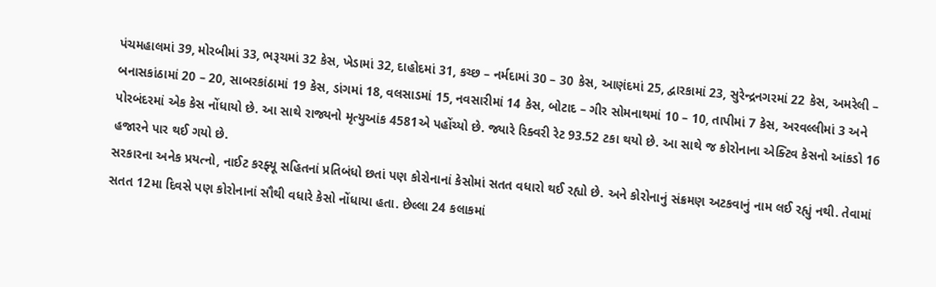પંચમહાલમાં 39, મોરબીમાં 33, ભરૂચમાં 32 કેસ, ખેડામાં 32, દાહોદમાં 31, કચ્છ – નર્મદામાં 30 – 30 કેસ, આણંદમાં 25, દ્વારકામાં 23, સુરેન્દ્રનગરમાં 22 કેસ, અમરેલી – બનાસકાંઠામાં 20 – 20, સાબરકાંઠામાં 19 કેસ, ડાંગમાં 18, વલસાડમાં 15, નવસારીમાં 14 કેસ, બોટાદ – ગીર સોમનાથમાં 10 – 10, તાપીમાં 7 કેસ, અરવલ્લીમાં 3 અને પોરબંદરમાં એક કેસ નોંધાયો છે. આ સાથે રાજ્યનો મૃત્યુઆંક 4581એ પહોંચ્યો છે. જ્યારે રિક્વરી રેટ 93.52 ટકા થયો છે. આ સાથે જ કોરોનાના એક્ટિવ કેસનો આંકડો 16 હજારને પાર થઈ ગયો છે.
સરકારના અનેક પ્રયત્નો, નાઈટ કરફ્યૂ સહિતનાં પ્રતિબંધો છતાં પણ કોરોનાનાં કેસોમાં સતત વધારો થઈ રહ્યો છે. અને કોરોનાનું સંક્રમણ અટકવાનું નામ લઈ રહ્યું નથી. તેવામાં સતત 12મા દિવસે પણ કોરોનાનાં સૌથી વધારે કેસો નોંધાયા હતા. છેલ્લા 24 કલાકમાં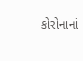કોરોનાનાં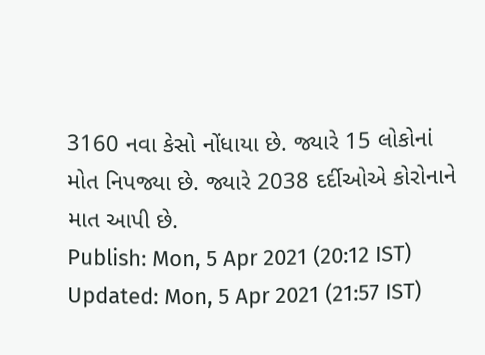3160 નવા કેસો નોંધાયા છે. જ્યારે 15 લોકોનાં મોત નિપજ્યા છે. જ્યારે 2038 દર્દીઓએ કોરોનાને માત આપી છે.
Publish: Mon, 5 Apr 2021 (20:12 IST)
Updated: Mon, 5 Apr 2021 (21:57 IST)